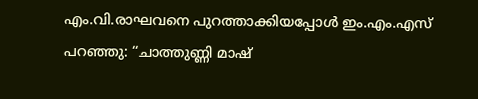എം.വി.രാഘവനെ പുറത്താക്കിയപ്പോൾ ഇം.എം.എസ് പറഞ്ഞു: ‘‘ചാത്തുണ്ണി മാഷ്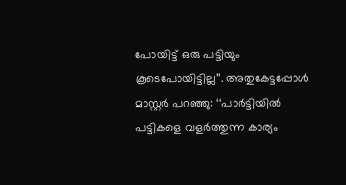പോയിട്ട് ഒരു പട്ടിയും കൂടെപോയിട്ടില്ല’’. അതുകേട്ടപ്പോൾ മാസ്റ്റർ പറഞ്ഞു: ‘‘പാർട്ടിയിൽ പട്ടികളെ വളർത്തുന്ന കാര്യം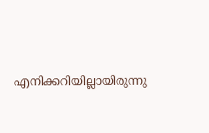എനിക്കറിയില്ലായിരുന്നു